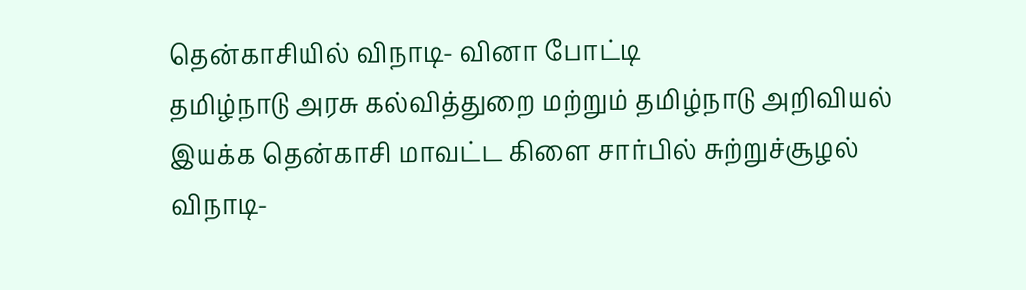தென்காசியில் விநாடி- வினா போட்டி
தமிழ்நாடு அரசு கல்வித்துறை மற்றும் தமிழ்நாடு அறிவியல் இயக்க தென்காசி மாவட்ட கிளை சார்பில் சுற்றுச்சூழல் விநாடி-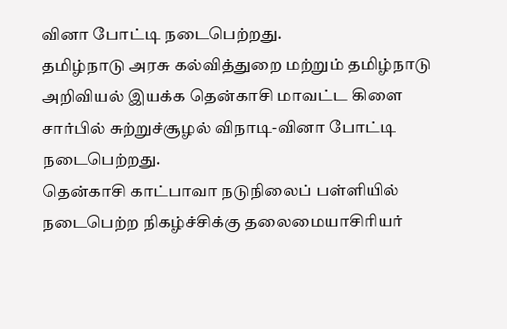வினா போட்டி நடைபெற்றது.
தமிழ்நாடு அரசு கல்வித்துறை மற்றும் தமிழ்நாடு அறிவியல் இயக்க தென்காசி மாவட்ட கிளை சார்பில் சுற்றுச்சூழல் விநாடி-வினா போட்டி நடைபெற்றது.
தென்காசி காட்பாவா நடுநிலைப் பள்ளியில் நடைபெற்ற நிகழ்ச்சிக்கு தலைமையாசிரியர்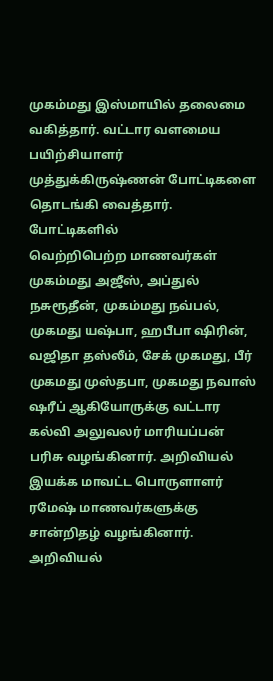முகம்மது இஸ்மாயில் தலைமை வகித்தார். வட்டார வளமைய பயிற்சியாளர் முத்துக்கிருஷ்ணன் போட்டிகளை தொடங்கி வைத்தார். போட்டிகளில்
வெற்றிபெற்ற மாணவர்கள் முகம்மது அஜீஸ், அப்துல் நசுரூதீன், முகம்மது நவ்பல், முகமது யஷ்பா, ஹபீபா ஷிரின், வஜிதா தஸ்லீம், சேக் முகமது, பீர் முகமது முஸ்தபா, முகமது நவாஸ் ஷரீப் ஆகியோருக்கு வட்டார கல்வி அலுவலர் மாரியப்பன் பரிசு வழங்கினார். அறிவியல் இயக்க மாவட்ட பொருளாளர் ரமேஷ் மாணவர்களுக்கு சான்றிதழ் வழங்கினார். அறிவியல்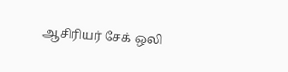ஆசிரியர் சேக் ஒலி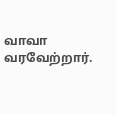வாவா வரவேற்றார்.